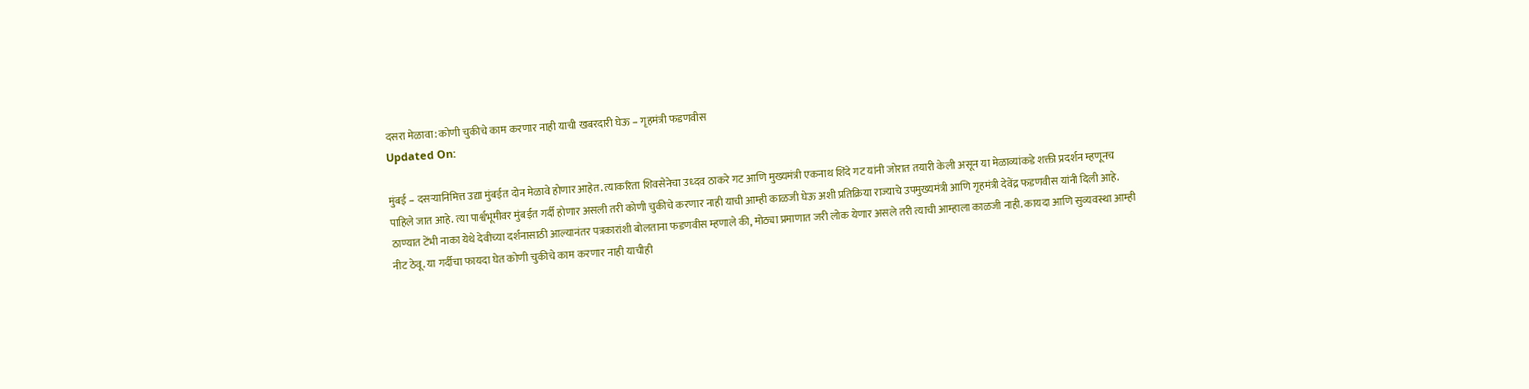दसरा मेळावा: कोणी चुकीचे काम करणार नाही याची खबरदारी घेऊ – गृहमंत्री फडणवीस
Updated On:

मुंबई – दसऱ्यानिमित्त उद्या मुंबईत दोन मेळावे होणार आहेत. त्याकरिता शिवसेनेचा उध्दव ठाकरे गट आणि मुख्यमंत्री एकनाथ शिंदे गट यांनी जोरात तयारी केली असून या मेळाव्यांकडे शक्ती प्रदर्शन म्हणूनच पाहिले जात आहे. त्या पार्श्वभूमीवर मुंबईत गर्दी होणार असली तरी कोणी चुकीचे करणार नाही याची आम्ही काळजी घेऊ अशी प्रतिक्रिया राज्याचे उपमुख्यमंत्री आणि गृहमंत्री देवेंद्र फडणवीस यांनी दिली आहे.
ठाण्यात टेंभी नाका येथे देवीच्या दर्शनासाठी आल्यानंतर पत्रकारांशी बोलताना फडणवीस म्हणाले की, मोठ्या प्रमाणात जरी लोक येणार असले तरी त्याची आम्हाला काळजी नाही. कायदा आणि सुव्यवस्था आम्ही नीट ठेवू. या गर्दीचा फायदा घेत कोणी चुकीचे काम करणार नाही याचीही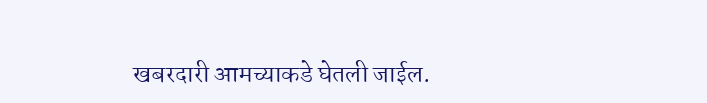खबरदारी आमच्याकडे घेतली जाईल.